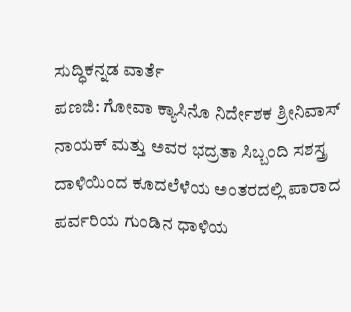ಸುದ್ಧಿಕನ್ನಡ ವಾರ್ತೆ
ಪಣಜಿ: ಗೋವಾ ಕ್ಯಾಸಿನೊ ನಿರ್ದೇಶಕ ಶ್ರೀನಿವಾಸ್ ನಾಯಕ್ ಮತ್ತು ಅವರ ಭದ್ರತಾ ಸಿಬ್ಬಂದಿ ಸಶಸ್ತ್ರ ದಾಳಿಯಿಂದ ಕೂದಲೆಳೆಯ ಅಂತರದಲ್ಲಿ ಪಾರಾದ ಪರ್ವರಿಯ ಗುಂಡಿನ ಧಾಳಿಯ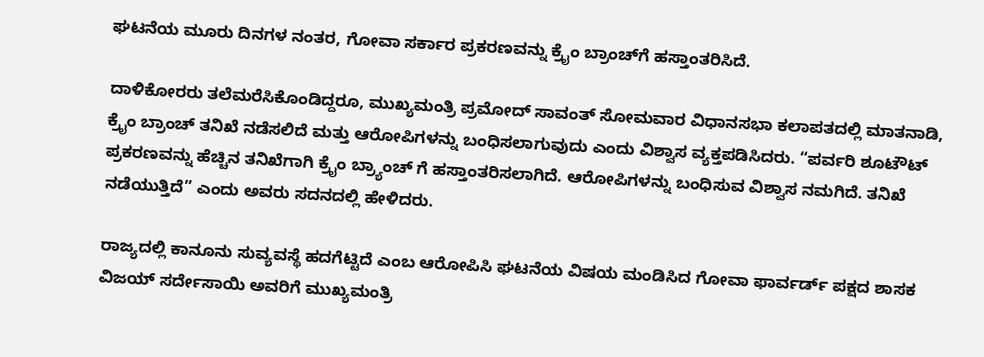ಘಟನೆಯ ಮೂರು ದಿನಗಳ ನಂತರ, ಗೋವಾ ಸರ್ಕಾರ ಪ್ರಕರಣವನ್ನು ಕ್ರೈಂ ಬ್ರಾಂಚ್‍ಗೆ ಹಸ್ತಾಂತರಿಸಿದೆ.

ದಾಳಿಕೋರರು ತಲೆಮರೆಸಿಕೊಂಡಿದ್ದರೂ, ಮುಖ್ಯಮಂತ್ರಿ ಪ್ರಮೋದ್ ಸಾವಂತ್ ಸೋಮವಾರ ವಿಧಾನಸಭಾ ಕಲಾಪತದಲ್ಲಿ ಮಾತನಾಡಿ, ಕ್ರೈಂ ಬ್ರಾಂಚ್ ತನಿಖೆ ನಡೆಸಲಿದೆ ಮತ್ತು ಆರೋಪಿಗಳನ್ನು ಬಂಧಿಸಲಾಗುವುದು ಎಂದು ವಿಶ್ವಾಸ ವ್ಯಕ್ತಪಡಿಸಿದರು. “ಪರ್ವರಿ ಶೂಟೌಟ್ ಪ್ರಕರಣವನ್ನು ಹೆಚ್ಚಿನ ತನಿಖೆಗಾಗಿ ಕ್ರೈಂ ಬ್ರ್ಯಾಂಚ್ ಗೆ ಹಸ್ತಾಂತರಿಸಲಾಗಿದೆ. ಆರೋಪಿಗಳನ್ನು ಬಂಧಿಸುವ ವಿಶ್ವಾಸ ನಮಗಿದೆ. ತನಿಖೆ ನಡೆಯುತ್ತಿದೆ” ಎಂದು ಅವರು ಸದನದಲ್ಲಿ ಹೇಳಿದರು.

ರಾಜ್ಯದಲ್ಲಿ ಕಾನೂನು ಸುವ್ಯವಸ್ಥೆ ಹದಗೆಟ್ಟಿದೆ ಎಂಬ ಆರೋಪಿಸಿ ಘಟನೆಯ ವಿಷಯ ಮಂಡಿಸಿದ ಗೋವಾ ಫಾರ್ವರ್ಡ್ ಪಕ್ಷದ ಶಾಸಕ ವಿಜಯ್ ಸರ್ದೇಸಾಯಿ ಅವರಿಗೆ ಮುಖ್ಯಮಂತ್ರಿ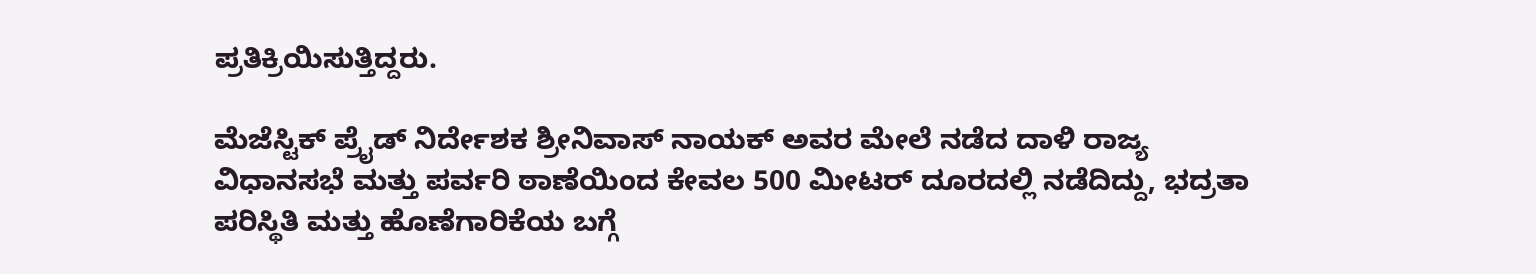ಪ್ರತಿಕ್ರಿಯಿಸುತ್ತಿದ್ದರು.

ಮೆಜೆಸ್ಟಿಕ್ ಪ್ರೈಡ್ ನಿರ್ದೇಶಕ ಶ್ರೀನಿವಾಸ್ ನಾಯಕ್ ಅವರ ಮೇಲೆ ನಡೆದ ದಾಳಿ ರಾಜ್ಯ ವಿಧಾನಸಭೆ ಮತ್ತು ಪರ್ವರಿ ಠಾಣೆಯಿಂದ ಕೇವಲ 500 ಮೀಟರ್ ದೂರದಲ್ಲಿ ನಡೆದಿದ್ದು, ಭದ್ರತಾ ಪರಿಸ್ಥಿತಿ ಮತ್ತು ಹೊಣೆಗಾರಿಕೆಯ ಬಗ್ಗೆ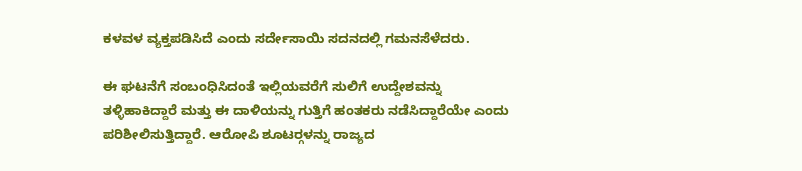ಕಳವಳ ವ್ಯಕ್ತಪಡಿಸಿದೆ ಎಂದು ಸರ್ದೇಸಾಯಿ ಸದನದಲ್ಲಿ ಗಮನಸೆಳೆದರು.

ಈ ಘಟನೆಗೆ ಸಂಬಂಧಿಸಿದಂತೆ ಇಲ್ಲಿಯವರೆಗೆ ಸುಲಿಗೆ ಉದ್ದೇಶವನ್ನು ತಳ್ಳಿಹಾಕಿದ್ದಾರೆ ಮತ್ತು ಈ ದಾಳಿಯನ್ನು ಗುತ್ತಿಗೆ ಹಂತಕರು ನಡೆಸಿದ್ದಾರೆಯೇ ಎಂದು ಪರಿಶೀಲಿಸುತ್ತಿದ್ದಾರೆ. ಆರೋಪಿ ಶೂಟರ್‍ಗಳನ್ನು ರಾಜ್ಯದ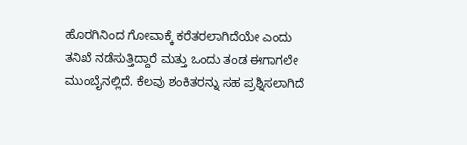ಹೊರಗಿನಿಂದ ಗೋವಾಕ್ಕೆ ಕರೆತರಲಾಗಿದೆಯೇ ಎಂದು ತನಿಖೆ ನಡೆಸುತ್ತಿದ್ದಾರೆ ಮತ್ತು ಒಂದು ತಂಡ ಈಗಾಗಲೇ ಮುಂಬೈನಲ್ಲಿದೆ. ಕೆಲವು ಶಂಕಿತರನ್ನು ಸಹ ಪ್ರಶ್ನಿಸಲಾಗಿದೆ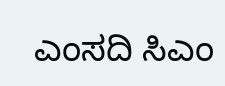ಎಂಸದಿ ಸಿಎಂ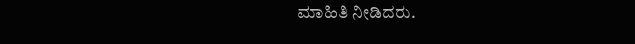ಮಾಹಿತಿ ನೀಡಿದರು.